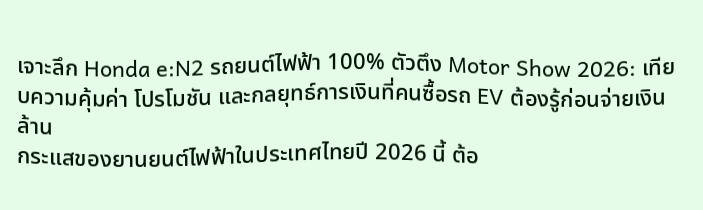เจาะลึก Honda e:N2 รถยนต์ไฟฟ้า 100% ตัวตึง Motor Show 2026: เทียบความคุ้มค่า โปรโมชัน และกลยุทธ์การเงินที่คนซื้อรถ EV ต้องรู้ก่อนจ่ายเงินล้าน
กระแสของยานยนต์ไฟฟ้าในประเทศไทยปี 2026 นี้ ต้อ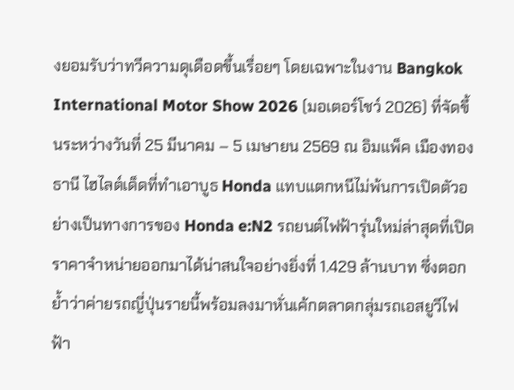งยอมรับว่าทวีความดุเดือดขึ้นเรื่อยๆ โดยเฉพาะในงาน Bangkok International Motor Show 2026 (มอเตอร์โชว์ 2026) ที่จัดขึ้นระหว่างวันที่ 25 มีนาคม – 5 เมษายน 2569 ณ อิมแพ็ค เมืองทองธานี ไฮไลต์เด็ดที่ทำเอาบูธ Honda แทบแตกหนีไม่พ้นการเปิดตัวอย่างเป็นทางการของ Honda e:N2 รถยนต์ไฟฟ้ารุ่นใหม่ล่าสุดที่เปิดราคาจำหน่ายออกมาได้น่าสนใจอย่างยิ่งที่ 1.429 ล้านบาท ซึ่งตอกย้ำว่าค่ายรถญี่ปุ่นรายนี้พร้อมลงมาหั่นเค้กตลาดกลุ่มรถเอสยูวีไฟฟ้า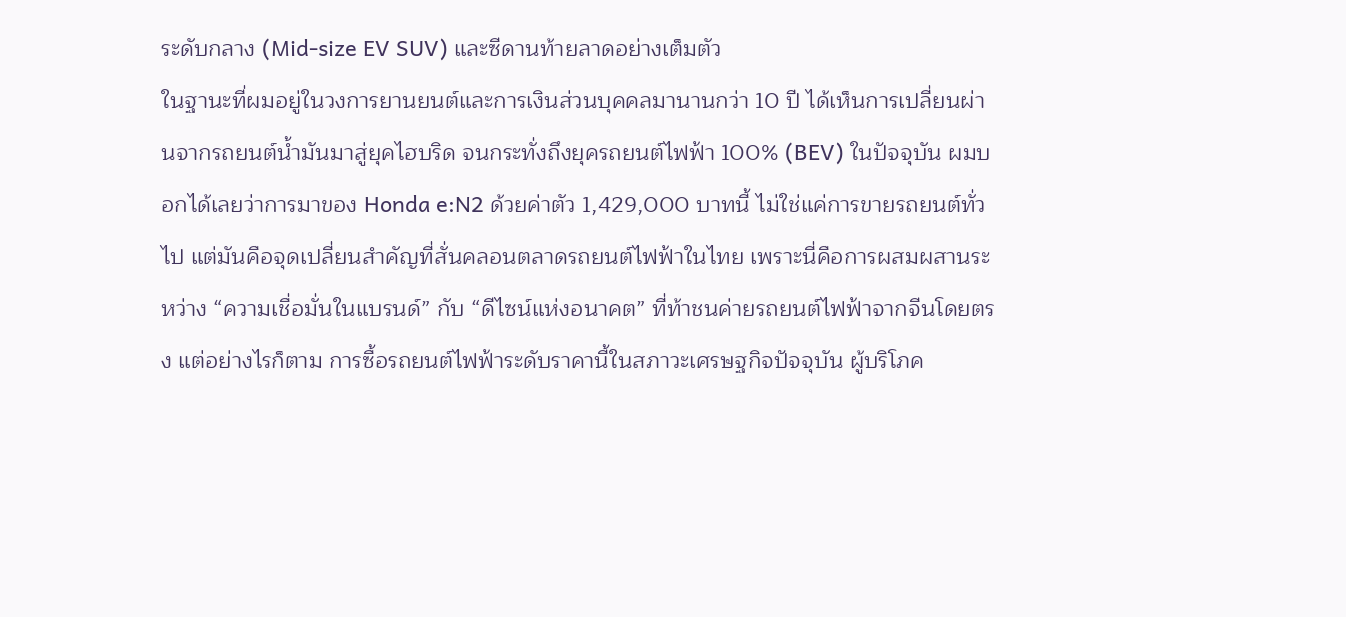ระดับกลาง (Mid-size EV SUV) และซีดานท้ายลาดอย่างเต็มตัว
ในฐานะที่ผมอยู่ในวงการยานยนต์และการเงินส่วนบุคคลมานานกว่า 10 ปี ได้เห็นการเปลี่ยนผ่านจากรถยนต์น้ำมันมาสู่ยุคไฮบริด จนกระทั่งถึงยุครถยนต์ไฟฟ้า 100% (BEV) ในปัจจุบัน ผมบอกได้เลยว่าการมาของ Honda e:N2 ด้วยค่าตัว 1,429,000 บาทนี้ ไม่ใช่แค่การขายรถยนต์ทั่วไป แต่มันคือจุดเปลี่ยนสำคัญที่สั่นคลอนตลาดรถยนต์ไฟฟ้าในไทย เพราะนี่คือการผสมผสานระหว่าง “ความเชื่อมั่นในแบรนด์” กับ “ดีไซน์แห่งอนาคต” ที่ท้าชนค่ายรถยนต์ไฟฟ้าจากจีนโดยตรง แต่อย่างไรก็ตาม การซื้อรถยนต์ไฟฟ้าระดับราคานี้ในสภาวะเศรษฐกิจปัจจุบัน ผู้บริโภค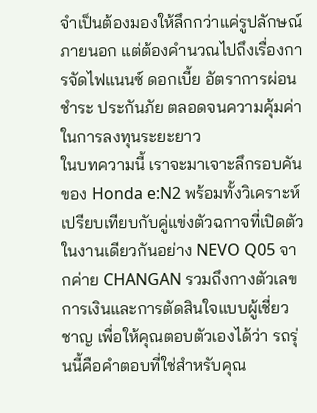จำเป็นต้องมองให้ลึกกว่าแค่รูปลักษณ์ภายนอก แต่ต้องคำนวณไปถึงเรื่องการจัดไฟแนนซ์ ดอกเบี้ย อัตราการผ่อนชำระ ประกันภัย ตลอดจนความคุ้มค่าในการลงทุนระยะยาว
ในบทความนี้ เราจะมาเจาะลึกรอบคันของ Honda e:N2 พร้อมทั้งวิเคราะห์เปรียบเทียบกับคู่แข่งตัวฉกาจที่เปิดตัวในงานเดียวกันอย่าง NEVO Q05 จากค่าย CHANGAN รวมถึงกางตัวเลขการเงินและการตัดสินใจแบบผู้เชี่ยวชาญ เพื่อให้คุณตอบตัวเองได้ว่า รถรุ่นนี้คือคำตอบที่ใช่สำหรับคุณ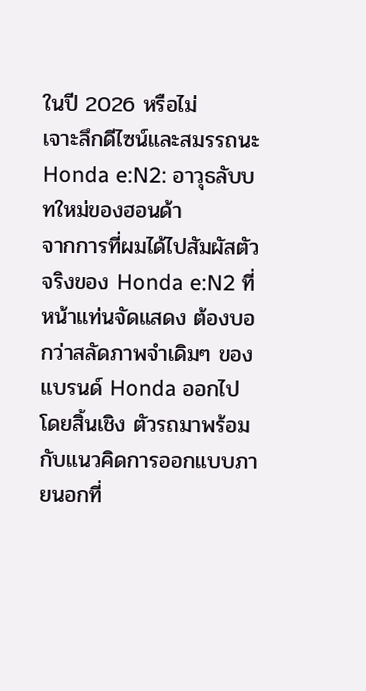ในปี 2026 หรือไม่
เจาะลึกดีไซน์และสมรรถนะ Honda e:N2: อาวุธลับบทใหม่ของฮอนด้า
จากการที่ผมได้ไปสัมผัสตัวจริงของ Honda e:N2 ที่หน้าแท่นจัดแสดง ต้องบอกว่าสลัดภาพจำเดิมๆ ของแบรนด์ Honda ออกไปโดยสิ้นเชิง ตัวรถมาพร้อมกับแนวคิดการออกแบบภายนอกที่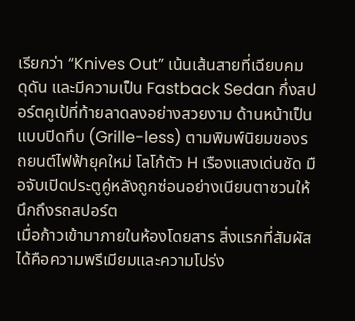เรียกว่า “Knives Out” เน้นเส้นสายที่เฉียบคม ดุดัน และมีความเป็น Fastback Sedan กึ่งสปอร์ตคูเป้ที่ท้ายลาดลงอย่างสวยงาม ด้านหน้าเป็นแบบปิดทึบ (Grille-less) ตามพิมพ์นิยมของรถยนต์ไฟฟ้ายุคใหม่ โลโก้ตัว H เรืองแสงเด่นชัด มือจับเปิดประตูคู่หลังถูกซ่อนอย่างเนียนตาชวนให้นึกถึงรถสปอร์ต
เมื่อก้าวเข้ามาภายในห้องโดยสาร สิ่งแรกที่สัมผัสได้คือความพรีเมียมและความโปร่ง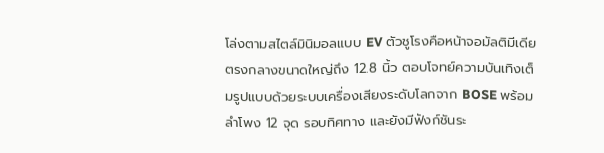โล่งตามสไตล์มินิมอลแบบ EV ตัวชูโรงคือหน้าจอมัลติมีเดียตรงกลางขนาดใหญ่ถึง 12.8 นิ้ว ตอบโจทย์ความบันเทิงเต็มรูปแบบด้วยระบบเครื่องเสียงระดับโลกจาก BOSE พร้อมลำโพง 12 จุด รอบทิศทาง และยังมีฟังก์ชันระ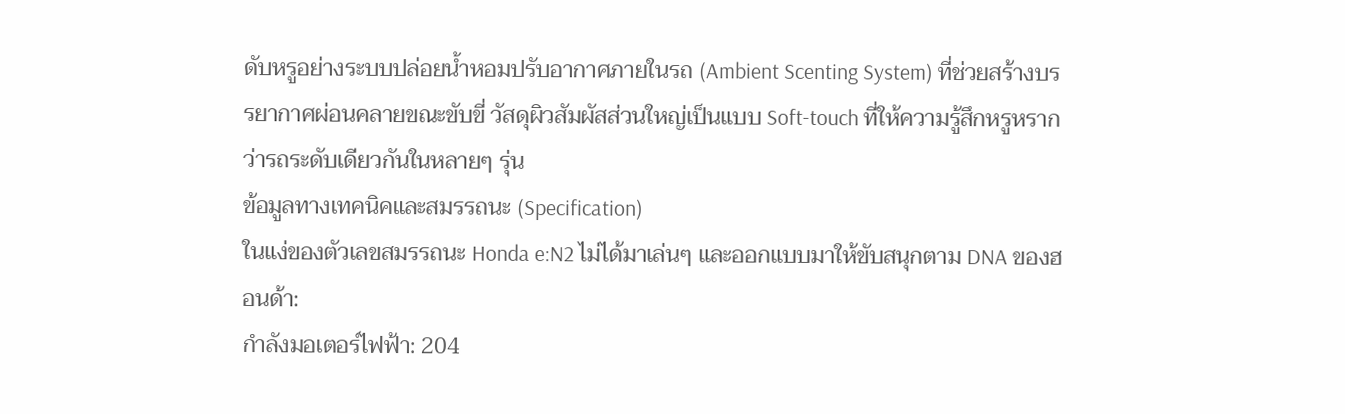ดับหรูอย่างระบบปล่อยน้ำหอมปรับอากาศภายในรถ (Ambient Scenting System) ที่ช่วยสร้างบรรยากาศผ่อนคลายขณะขับขี่ วัสดุผิวสัมผัสส่วนใหญ่เป็นแบบ Soft-touch ที่ให้ความรู้สึกหรูหรากว่ารถระดับเดียวกันในหลายๆ รุ่น
ข้อมูลทางเทคนิคและสมรรถนะ (Specification)
ในแง่ของตัวเลขสมรรถนะ Honda e:N2 ไม่ได้มาเล่นๆ และออกแบบมาให้ขับสนุกตาม DNA ของฮอนด้า:
กำลังมอเตอร์ไฟฟ้า: 204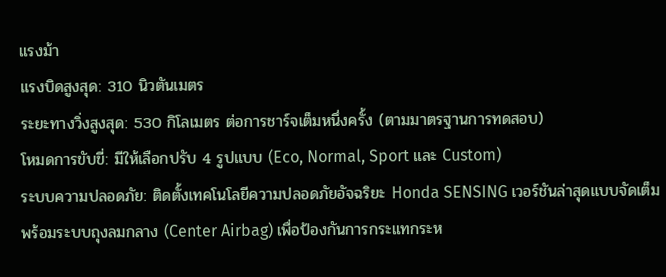แรงม้า
แรงบิดสูงสุด: 310 นิวตันเมตร
ระยะทางวิ่งสูงสุด: 530 กิโลเมตร ต่อการชาร์จเต็มหนึ่งครั้ง (ตามมาตรฐานการทดสอบ)
โหมดการขับขี่: มีให้เลือกปรับ 4 รูปแบบ (Eco, Normal, Sport และ Custom)
ระบบความปลอดภัย: ติดตั้งเทคโนโลยีความปลอดภัยอัจฉริยะ Honda SENSING เวอร์ชันล่าสุดแบบจัดเต็ม พร้อมระบบถุงลมกลาง (Center Airbag) เพื่อป้องกันการกระแทกระห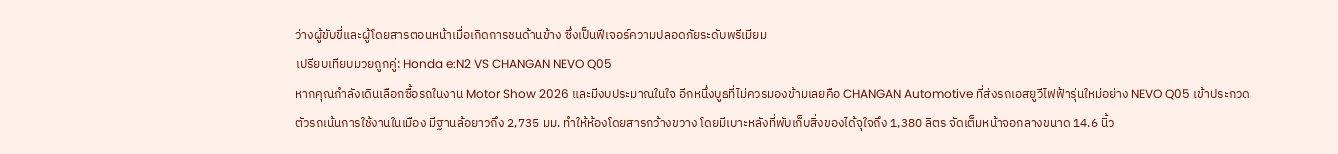ว่างผู้ขับขี่และผู้โดยสารตอนหน้าเมื่อเกิดการชนด้านข้าง ซึ่งเป็นฟีเจอร์ความปลอดภัยระดับพรีเมียม
เปรียบเทียบมวยถูกคู่: Honda e:N2 VS CHANGAN NEVO Q05
หากคุณกำลังเดินเลือกซื้อรถในงาน Motor Show 2026 และมีงบประมาณในใจ อีกหนึ่งบูธที่ไม่ควรมองข้ามเลยคือ CHANGAN Automotive ที่ส่งรถเอสยูวีไฟฟ้ารุ่นใหม่อย่าง NEVO Q05 เข้าประกวด ตัวรถเน้นการใช้งานในเมือง มีฐานล้อยาวถึง 2,735 มม. ทำให้ห้องโดยสารกว้างขวาง โดยมีเบาะหลังที่พับเก็บสิ่งของได้จุใจถึง 1,380 ลิตร จัดเต็มหน้าจอกลางขนาด 14.6 นิ้ว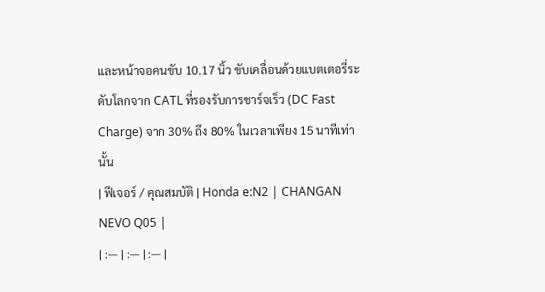และหน้าจอคนขับ 10.17 นิ้ว ขับเคลื่อนด้วยแบตเตอรี่ระดับโลกจาก CATL ที่รองรับการชาร์จเร็ว (DC Fast Charge) จาก 30% ถึง 80% ในเวลาเพียง 15 นาทีเท่านั้น
| ฟีเจอร์ / คุณสมบัติ | Honda e:N2 | CHANGAN NEVO Q05 |
| :— | :— | :— |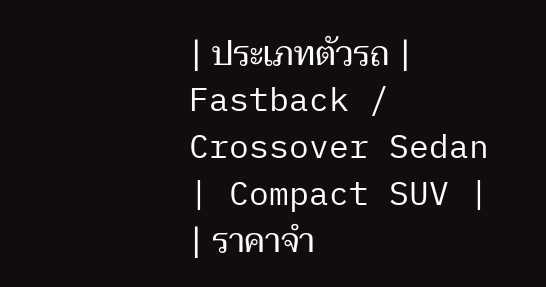| ประเภทตัวรถ | Fastback / Crossover Sedan | Compact SUV |
| ราคาจำ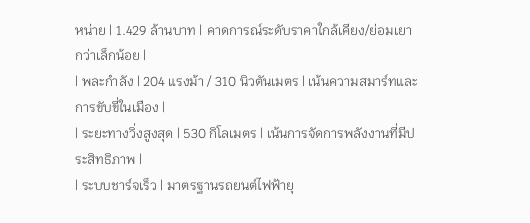หน่าย | 1.429 ล้านบาท | คาดการณ์ระดับราคาใกล้เคียง/ย่อมเยากว่าเล็กน้อย |
| พละกำลัง | 204 แรงม้า / 310 นิวตันเมตร | เน้นความสมาร์ทและการขับขี่ในเมือง |
| ระยะทางวิ่งสูงสุด | 530 กิโลเมตร | เน้นการจัดการพลังงานที่มีประสิทธิภาพ |
| ระบบชาร์จเร็ว | มาตรฐานรถยนต์ไฟฟ้ายุ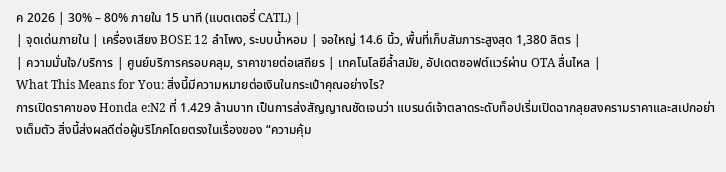ค 2026 | 30% – 80% ภายใน 15 นาที (แบตเตอรี่ CATL) |
| จุดเด่นภายใน | เครื่องเสียง BOSE 12 ลำโพง, ระบบน้ำหอม | จอใหญ่ 14.6 นิ้ว, พื้นที่เก็บสัมภาระสูงสุด 1,380 ลิตร |
| ความมั่นใจ/บริการ | ศูนย์บริการครอบคลุม, ราคาขายต่อเสถียร | เทคโนโลยีล้ำสมัย, อัปเดตซอฟต์แวร์ผ่าน OTA ลื่นไหล |
What This Means for You: สิ่งนี้มีความหมายต่อเงินในกระเป๋าคุณอย่างไร?
การเปิดราคาของ Honda e:N2 ที่ 1.429 ล้านบาท เป็นการส่งสัญญาณชัดเจนว่า แบรนด์เจ้าตลาดระดับท็อปเริ่มเปิดฉากลุยสงครามราคาและสเปกอย่างเต็มตัว สิ่งนี้ส่งผลดีต่อผู้บริโภคโดยตรงในเรื่องของ “ความคุ้ม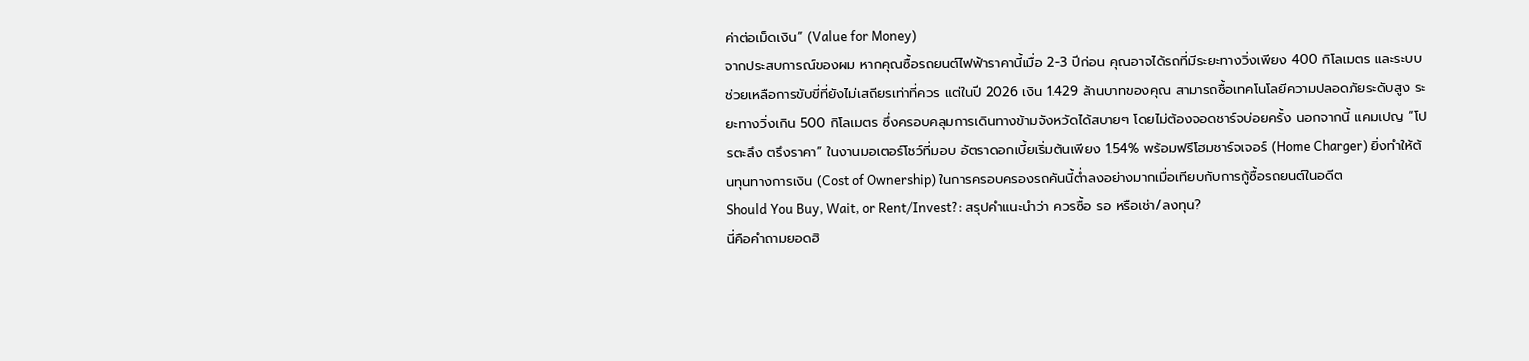ค่าต่อเม็ดเงิน” (Value for Money)
จากประสบการณ์ของผม หากคุณซื้อรถยนต์ไฟฟ้าราคานี้เมื่อ 2-3 ปีก่อน คุณอาจได้รถที่มีระยะทางวิ่งเพียง 400 กิโลเมตร และระบบช่วยเหลือการขับขี่ที่ยังไม่เสถียรเท่าที่ควร แต่ในปี 2026 เงิน 1.429 ล้านบาทของคุณ สามารถซื้อเทคโนโลยีความปลอดภัยระดับสูง ระยะทางวิ่งเกิน 500 กิโลเมตร ซึ่งครอบคลุมการเดินทางข้ามจังหวัดได้สบายๆ โดยไม่ต้องจอดชาร์จบ่อยครั้ง นอกจากนี้ แคมเปญ “โปรตะลึง ตรึงราคา” ในงานมอเตอร์โชว์ที่มอบ อัตราดอกเบี้ยเริ่มต้นเพียง 1.54% พร้อมฟรีโฮมชาร์จเจอร์ (Home Charger) ยิ่งทำให้ต้นทุนทางการเงิน (Cost of Ownership) ในการครอบครองรถคันนี้ต่ำลงอย่างมากเมื่อเทียบกับการกู้ซื้อรถยนต์ในอดีต
Should You Buy, Wait, or Rent/Invest?: สรุปคำแนะนำว่า ควรซื้อ รอ หรือเช่า/ลงทุน?
นี่คือคำถามยอดฮิ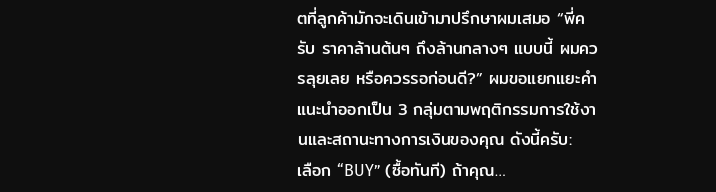ตที่ลูกค้ามักจะเดินเข้ามาปรึกษาผมเสมอ “พี่ครับ ราคาล้านต้นๆ ถึงล้านกลางๆ แบบนี้ ผมควรลุยเลย หรือควรรอก่อนดี?” ผมขอแยกแยะคำแนะนำออกเป็น 3 กลุ่มตามพฤติกรรมการใช้งานและสถานะทางการเงินของคุณ ดังนี้ครับ:
เลือก “BUY” (ซื้อทันที) ถ้าคุณ…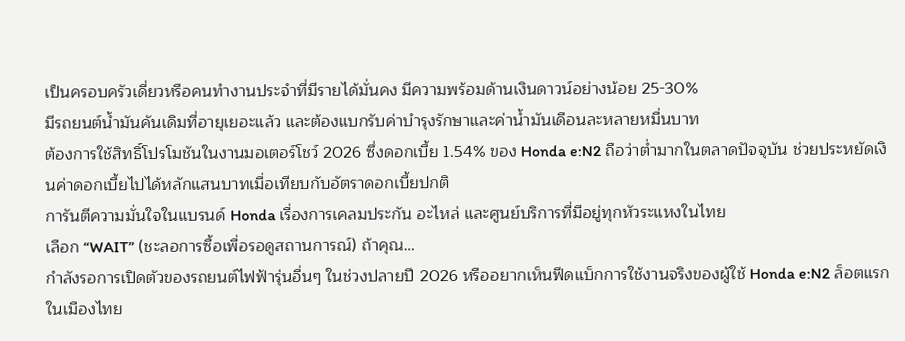เป็นครอบครัวเดี่ยวหรือคนทำงานประจำที่มีรายได้มั่นคง มีความพร้อมด้านเงินดาวน์อย่างน้อย 25-30%
มีรถยนต์น้ำมันคันเดิมที่อายุเยอะแล้ว และต้องแบกรับค่าบำรุงรักษาและค่าน้ำมันเดือนละหลายหมื่นบาท
ต้องการใช้สิทธิ์โปรโมชันในงานมอเตอร์โชว์ 2026 ซึ่งดอกเบี้ย 1.54% ของ Honda e:N2 ถือว่าต่ำมากในตลาดปัจจุบัน ช่วยประหยัดเงินค่าดอกเบี้ยไปได้หลักแสนบาทเมื่อเทียบกับอัตราดอกเบี้ยปกติ
การันตีความมั่นใจในแบรนด์ Honda เรื่องการเคลมประกัน อะไหล่ และศูนย์บริการที่มีอยู่ทุกหัวระแหงในไทย
เลือก “WAIT” (ชะลอการซื้อเพื่อรอดูสถานการณ์) ถ้าคุณ…
กำลังรอการเปิดตัวของรถยนต์ไฟฟ้ารุ่นอื่นๆ ในช่วงปลายปี 2026 หรืออยากเห็นฟีดแบ็กการใช้งานจริงของผู้ใช้ Honda e:N2 ล็อตแรกในเมืองไทย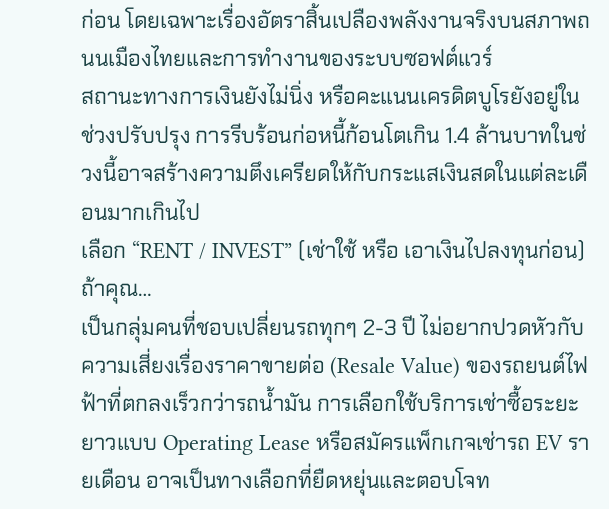ก่อน โดยเฉพาะเรื่องอัตราสิ้นเปลืองพลังงานจริงบนสภาพถนนเมืองไทยและการทำงานของระบบซอฟต์แวร์
สถานะทางการเงินยังไม่นิ่ง หรือคะแนนเครดิตบูโรยังอยู่ในช่วงปรับปรุง การรีบร้อนก่อหนี้ก้อนโตเกิน 1.4 ล้านบาทในช่วงนี้อาจสร้างความตึงเครียดให้กับกระแสเงินสดในแต่ละเดือนมากเกินไป
เลือก “RENT / INVEST” (เช่าใช้ หรือ เอาเงินไปลงทุนก่อน) ถ้าคุณ…
เป็นกลุ่มคนที่ชอบเปลี่ยนรถทุกๆ 2-3 ปี ไม่อยากปวดหัวกับความเสี่ยงเรื่องราคาขายต่อ (Resale Value) ของรถยนต์ไฟฟ้าที่ตกลงเร็วกว่ารถน้ำมัน การเลือกใช้บริการเช่าซื้อระยะยาวแบบ Operating Lease หรือสมัครแพ็กเกจเช่ารถ EV รายเดือน อาจเป็นทางเลือกที่ยืดหยุ่นและตอบโจท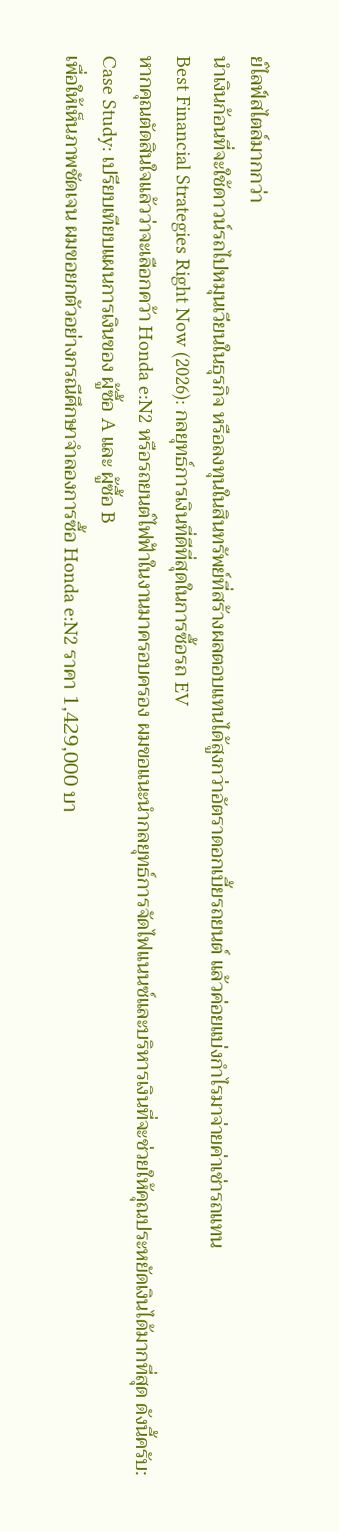ย์ไลฟ์สไตล์มากกว่า
นำเงินก้อนที่จะใช้ดาวน์รถไปหมุนเวียนในธุรกิจ หรือลงทุนในสินทรัพย์ที่สร้างผลตอบแทนได้สูงกว่าอัตราดอกเบี้ยรถยนต์ แล้วค่อยแบ่งกำไรมาจ่ายค่าเช่ารถแทน
Best Financial Strategies Right Now (2026): กลยุทธ์การเงินที่ดีที่สุดในการซื้อรถ EV
หากคุณตัดสินใจแล้วว่าจะเลือกคว้า Honda e:N2 หรือรถยนต์ไฟฟ้าในงานมาครอบครอง ผมขอแนะนำกลยุทธ์การจัดไฟแนนซ์และบริหารเงินที่จะช่วยให้คุณประหยัดเงินได้มากที่สุด ดังนี้ครับ:
Case Study: เปรียบเทียบแผนการเงินของ ผู้ซื้อ A และ ผู้ซื้อ B
เพื่อให้เห็นภาพชัดเจน ผมขอยกตัวอย่างกรณีศึกษาจำลองการซื้อ Honda e:N2 ราคา 1,429,000 บา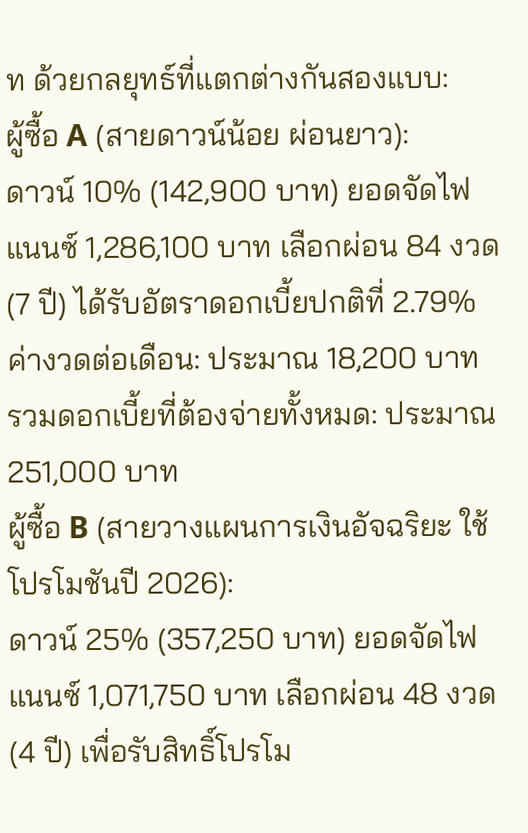ท ด้วยกลยุทธ์ที่แตกต่างกันสองแบบ:
ผู้ซื้อ A (สายดาวน์น้อย ผ่อนยาว):
ดาวน์ 10% (142,900 บาท) ยอดจัดไฟแนนซ์ 1,286,100 บาท เลือกผ่อน 84 งวด (7 ปี) ได้รับอัตราดอกเบี้ยปกติที่ 2.79%
ค่างวดต่อเดือน: ประมาณ 18,200 บาท
รวมดอกเบี้ยที่ต้องจ่ายทั้งหมด: ประมาณ 251,000 บาท
ผู้ซื้อ B (สายวางแผนการเงินอัจฉริยะ ใช้โปรโมชันปี 2026):
ดาวน์ 25% (357,250 บาท) ยอดจัดไฟแนนซ์ 1,071,750 บาท เลือกผ่อน 48 งวด (4 ปี) เพื่อรับสิทธิ์โปรโม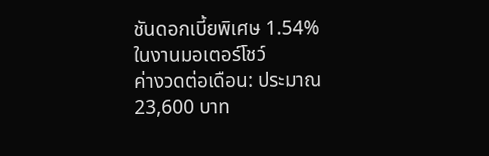ชันดอกเบี้ยพิเศษ 1.54% ในงานมอเตอร์โชว์
ค่างวดต่อเดือน: ประมาณ 23,600 บาท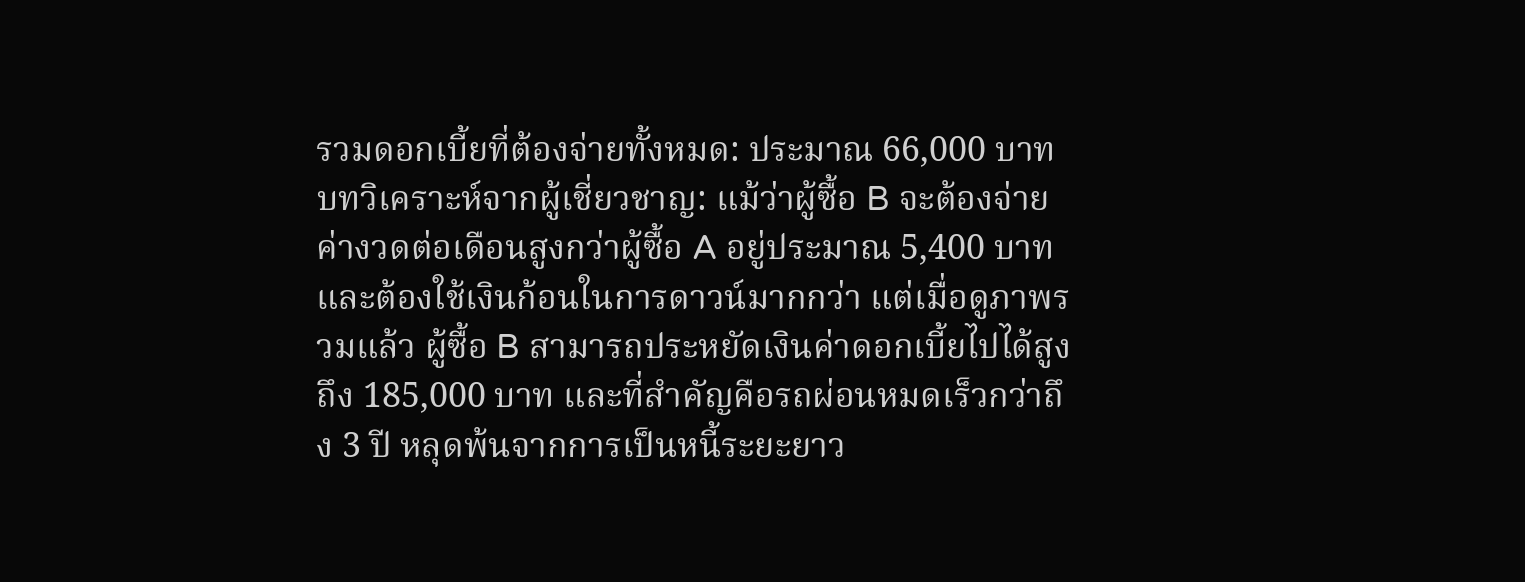รวมดอกเบี้ยที่ต้องจ่ายทั้งหมด: ประมาณ 66,000 บาท
บทวิเคราะห์จากผู้เชี่ยวชาญ: แม้ว่าผู้ซื้อ B จะต้องจ่ายค่างวดต่อเดือนสูงกว่าผู้ซื้อ A อยู่ประมาณ 5,400 บาท และต้องใช้เงินก้อนในการดาวน์มากกว่า แต่เมื่อดูภาพรวมแล้ว ผู้ซื้อ B สามารถประหยัดเงินค่าดอกเบี้ยไปได้สูงถึง 185,000 บาท และที่สำคัญคือรถผ่อนหมดเร็วกว่าถึง 3 ปี หลุดพ้นจากการเป็นหนี้ระยะยาว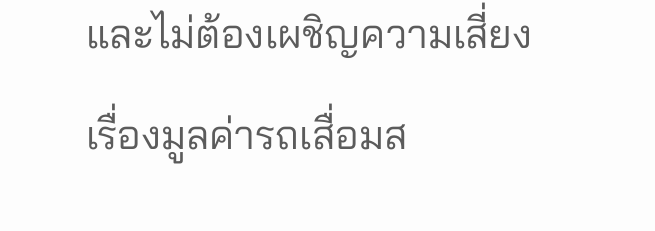และไม่ต้องเผชิญความเสี่ยงเรื่องมูลค่ารถเสื่อมส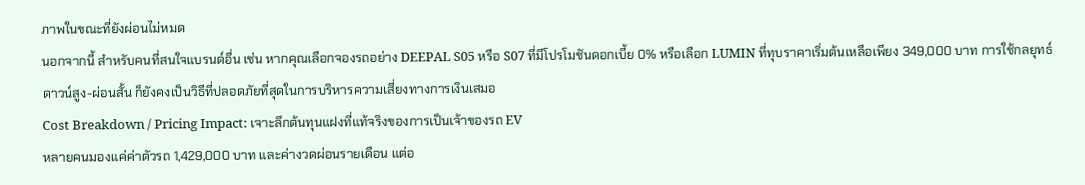ภาพในขณะที่ยังผ่อนไม่หมด
นอกจากนี้ สำหรับคนที่สนใจแบรนด์อื่น เช่น หากคุณเลือกจองรถอย่าง DEEPAL S05 หรือ S07 ที่มีโปรโมชันดอกเบี้ย 0% หรือเลือก LUMIN ที่ทุบราคาเริ่มต้นเหลือเพียง 349,000 บาท การใช้กลยุทธ์ดาวน์สูง-ผ่อนสั้น ก็ยังคงเป็นวิธีที่ปลอดภัยที่สุดในการบริหารความเสี่ยงทางการเงินเสมอ
Cost Breakdown / Pricing Impact: เจาะลึกต้นทุนแฝงที่แท้จริงของการเป็นเจ้าของรถ EV
หลายคนมองแค่ค่าตัวรถ 1,429,000 บาท และค่างวดผ่อนรายเดือน แต่อ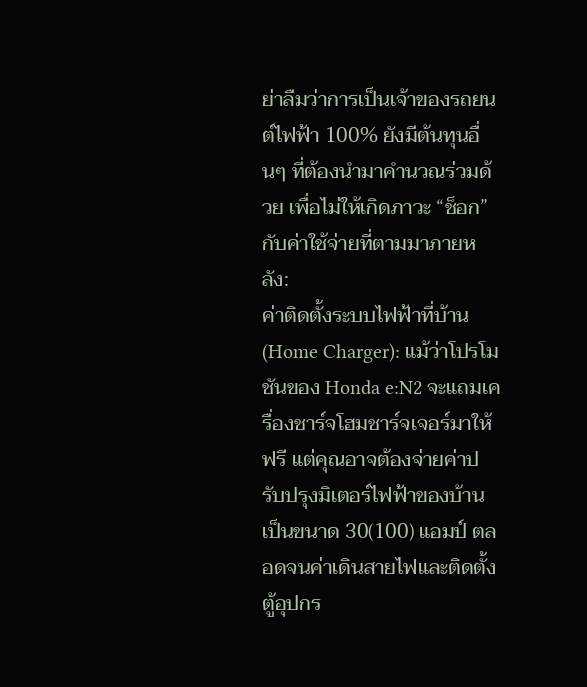ย่าลืมว่าการเป็นเจ้าของรถยนต์ไฟฟ้า 100% ยังมีต้นทุนอื่นๆ ที่ต้องนำมาคำนวณร่วมด้วย เพื่อไม่ให้เกิดภาวะ “ช็อก” กับค่าใช้จ่ายที่ตามมาภายหลัง:
ค่าติดตั้งระบบไฟฟ้าที่บ้าน (Home Charger): แม้ว่าโปรโมชันของ Honda e:N2 จะแถมเครื่องชาร์จโฮมชาร์จเจอร์มาให้ฟรี แต่คุณอาจต้องจ่ายค่าปรับปรุงมิเตอร์ไฟฟ้าของบ้านเป็นขนาด 30(100) แอมป์ ตลอดจนค่าเดินสายไฟและติดตั้งตู้อุปกร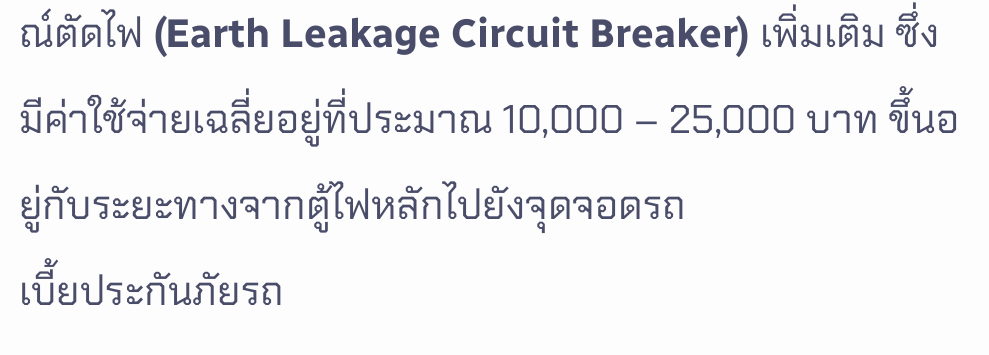ณ์ตัดไฟ (Earth Leakage Circuit Breaker) เพิ่มเติม ซึ่งมีค่าใช้จ่ายเฉลี่ยอยู่ที่ประมาณ 10,000 – 25,000 บาท ขึ้นอยู่กับระยะทางจากตู้ไฟหลักไปยังจุดจอดรถ
เบี้ยประกันภัยรถ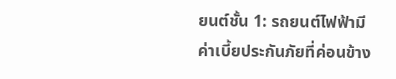ยนต์ชั้น 1: รถยนต์ไฟฟ้ามีค่าเบี้ยประกันภัยที่ค่อนข้าง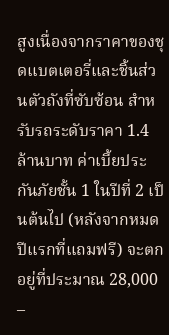สูงเนื่องจากราคาของชุดแบตเตอรี่และชิ้นส่วนตัวถังที่ซับซ้อน สำหรับรถระดับราคา 1.4 ล้านบาท ค่าเบี้ยประกันภัยชั้น 1 ในปีที่ 2 เป็นต้นไป (หลังจากหมดปีแรกที่แถมฟรี) จะตกอยู่ที่ประมาณ 28,000 –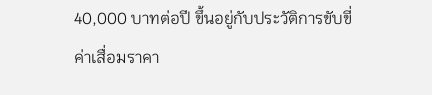40,000 บาทต่อปี ขึ้นอยู่กับประวัติการขับขี่
ค่าเสื่อมราคา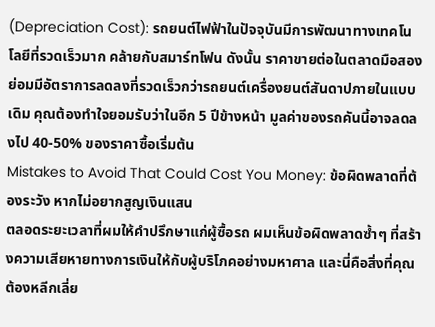(Depreciation Cost): รถยนต์ไฟฟ้าในปัจจุบันมีการพัฒนาทางเทคโนโลยีที่รวดเร็วมาก คล้ายกับสมาร์ทโฟน ดังนั้น ราคาขายต่อในตลาดมือสองย่อมมีอัตราการลดลงที่รวดเร็วกว่ารถยนต์เครื่องยนต์สันดาปภายในแบบเดิม คุณต้องทำใจยอมรับว่าในอีก 5 ปีข้างหน้า มูลค่าของรถคันนี้อาจลดลงไป 40-50% ของราคาซื้อเริ่มต้น
Mistakes to Avoid That Could Cost You Money: ข้อผิดพลาดที่ต้องระวัง หากไม่อยากสูญเงินแสน
ตลอดระยะเวลาที่ผมให้คำปรึกษาแก่ผู้ซื้อรถ ผมเห็นข้อผิดพลาดซ้ำๆ ที่สร้างความเสียหายทางการเงินให้กับผู้บริโภคอย่างมหาศาล และนี่คือสิ่งที่คุณต้องหลีกเลี่ย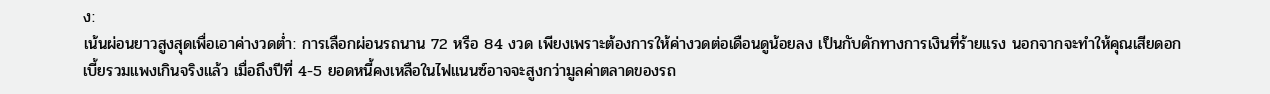ง:
เน้นผ่อนยาวสูงสุดเพื่อเอาค่างวดต่ำ: การเลือกผ่อนรถนาน 72 หรือ 84 งวด เพียงเพราะต้องการให้ค่างวดต่อเดือนดูน้อยลง เป็นกับดักทางการเงินที่ร้ายแรง นอกจากจะทำให้คุณเสียดอกเบี้ยรวมแพงเกินจริงแล้ว เมื่อถึงปีที่ 4-5 ยอดหนี้คงเหลือในไฟแนนซ์อาจจะสูงกว่ามูลค่าตลาดของรถ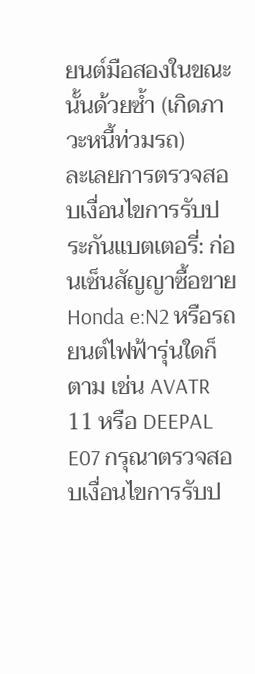ยนต์มือสองในขณะนั้นด้วยซ้ำ (เกิดภาวะหนี้ท่วมรถ)
ละเลยการตรวจสอบเงื่อนไขการรับประกันแบตเตอรี่: ก่อนเซ็นสัญญาซื้อขาย Honda e:N2 หรือรถยนต์ไฟฟ้ารุ่นใดก็ตาม เช่น AVATR 11 หรือ DEEPAL E07 กรุณาตรวจสอบเงื่อนไขการรับป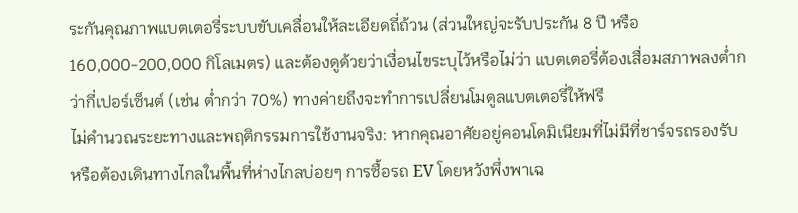ระกันคุณภาพแบตเตอรี่ระบบขับเคลื่อนให้ละเอียดถี่ถ้วน (ส่วนใหญ่จะรับประกัน 8 ปี หรือ 160,000-200,000 กิโลเมตร) และต้องดูด้วยว่าเงื่อนไขระบุไว้หรือไม่ว่า แบตเตอรี่ต้องเสื่อมสภาพลงต่ำกว่ากี่เปอร์เซ็นต์ (เช่น ต่ำกว่า 70%) ทางค่ายถึงจะทำการเปลี่ยนโมดูลแบตเตอรี่ให้ฟรี
ไม่คำนวณระยะทางและพฤติกรรมการใช้งานจริง: หากคุณอาศัยอยู่คอนโดมิเนียมที่ไม่มีที่ชาร์จรถรองรับ หรือต้องเดินทางไกลในพื้นที่ห่างไกลบ่อยๆ การซื้อรถ EV โดยหวังพึ่งพาเฉ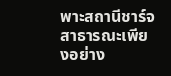พาะสถานีชาร์จสาธารณะเพียงอย่าง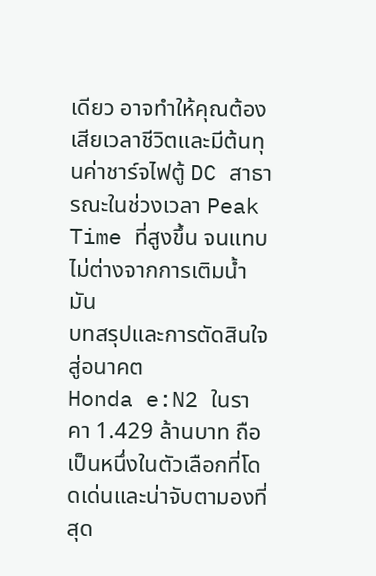เดียว อาจทำให้คุณต้องเสียเวลาชีวิตและมีต้นทุนค่าชาร์จไฟตู้ DC สาธารณะในช่วงเวลา Peak Time ที่สูงขึ้น จนแทบไม่ต่างจากการเติมน้ำมัน
บทสรุปและการตัดสินใจสู่อนาคต
Honda e:N2 ในราคา 1.429 ล้านบาท ถือเป็นหนึ่งในตัวเลือกที่โดดเด่นและน่าจับตามองที่สุด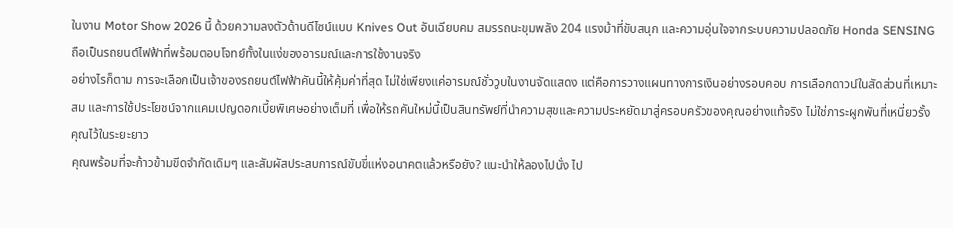ในงาน Motor Show 2026 นี้ ด้วยความลงตัวด้านดีไซน์แบบ Knives Out อันเฉียบคม สมรรถนะขุมพลัง 204 แรงม้าที่ขับสนุก และความอุ่นใจจากระบบความปลอดภัย Honda SENSING ถือเป็นรถยนต์ไฟฟ้าที่พร้อมตอบโจทย์ทั้งในแง่ของอารมณ์และการใช้งานจริง
อย่างไรก็ตาม การจะเลือกเป็นเจ้าของรถยนต์ไฟฟ้าคันนี้ให้คุ้มค่าที่สุด ไม่ใช่เพียงแค่อารมณ์ชั่ววูบในงานจัดแสดง แต่คือการวางแผนทางการเงินอย่างรอบคอบ การเลือกดาวน์ในสัดส่วนที่เหมาะสม และการใช้ประโยชน์จากแคมเปญดอกเบี้ยพิเศษอย่างเต็มที่ เพื่อให้รถคันใหม่นี้เป็นสินทรัพย์ที่นำความสุขและความประหยัดมาสู่ครอบครัวของคุณอย่างแท้จริง ไม่ใช่ภาระผูกพันที่เหนี่ยวรั้งคุณไว้ในระยะยาว
คุณพร้อมที่จะก้าวข้ามขีดจำกัดเดิมๆ และสัมผัสประสบการณ์ขับขี่แห่งอนาคตแล้วหรือยัง? แนะนำให้ลองไปนั่ง ไป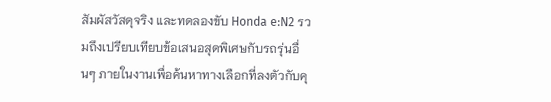สัมผัสวัสดุจริง และทดลองขับ Honda e:N2 รวมถึงเปรียบเทียบข้อเสนอสุดพิเศษกับรถรุ่นอื่นๆ ภายในงานเพื่อค้นหาทางเลือกที่ลงตัวกับคุ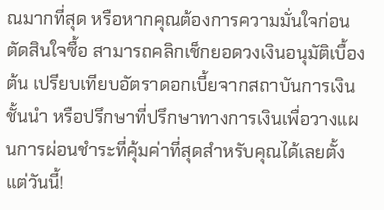ณมากที่สุด หรือหากคุณต้องการความมั่นใจก่อนตัดสินใจซื้อ สามารถคลิกเช็กยอดวงเงินอนุมัติเบื้องต้น เปรียบเทียบอัตราดอกเบี้ยจากสถาบันการเงินชั้นนำ หรือปรึกษาที่ปรึกษาทางการเงินเพื่อวางแผนการผ่อนชำระที่คุ้มค่าที่สุดสำหรับคุณได้เลยตั้งแต่วันนี้!